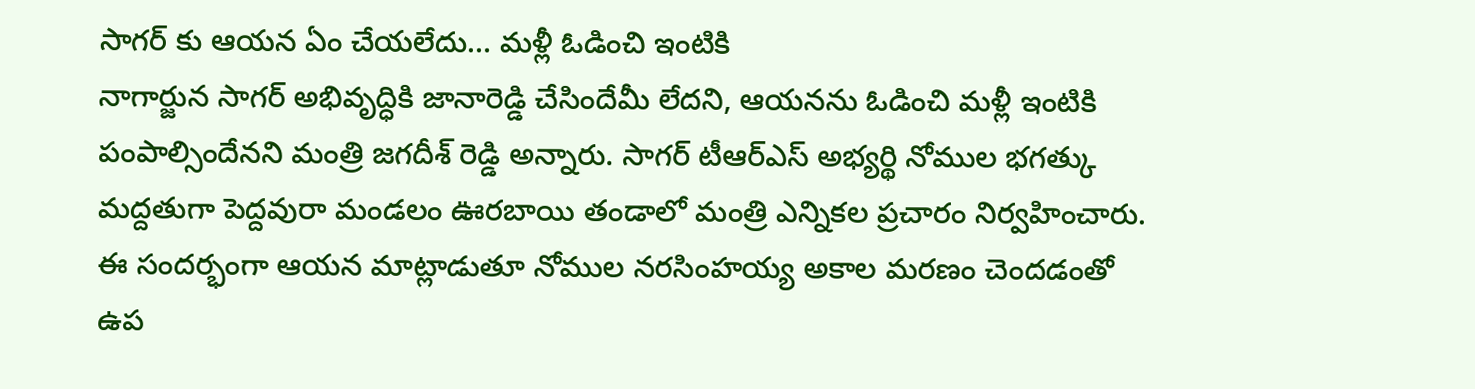సాగర్ కు ఆయన ఏం చేయలేదు… మళ్లీ ఓడించి ఇంటికి
నాగార్జున సాగర్ అభివృద్ధికి జానారెడ్డి చేసిందేమీ లేదని, ఆయనను ఓడించి మళ్లీ ఇంటికి పంపాల్సిందేనని మంత్రి జగదీశ్ రెడ్డి అన్నారు. సాగర్ టీఆర్ఎస్ అభ్యర్థి నోముల భగత్కు మద్దతుగా పెద్దవురా మండలం ఊరబాయి తండాలో మంత్రి ఎన్నికల ప్రచారం నిర్వహించారు. ఈ సందర్భంగా ఆయన మాట్లాడుతూ నోముల నరసింహయ్య అకాల మరణం చెందడంతో ఉప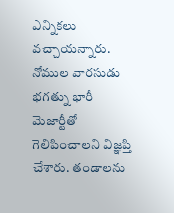ఎన్నికలు వచ్చాయన్నారు. నోముల వారసుడు భగత్ను భారీ మెజార్టీతో గెలిపించాలని విజ్ఞప్తి చేశారు. తండాలను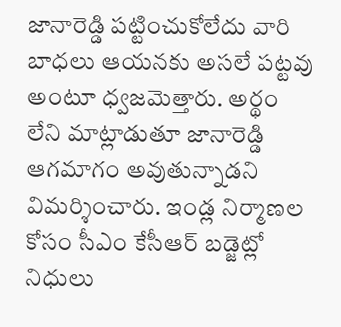జానారెడ్డి పట్టించుకోలేదు వారి బాధలు ఆయనకు అసలే పట్టవు అంటూ ధ్వజమెత్తారు. అర్థం లేని మాట్లాడుతూ జానారెడ్డి ఆగమాగం అవుతున్నాడని విమర్శించారు. ఇండ్ల నిర్మాణల కోసం సీఎం కేసీఆర్ బడ్జెట్లో నిధులు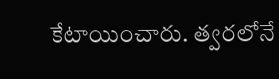కేటాయించారు. త్వరలోనే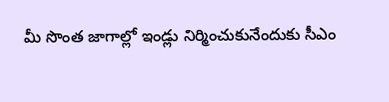మీ సొంత జాగాల్లో ఇండ్లు నిర్మించుకునేందుకు సీఎం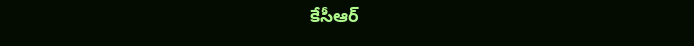కేసీఆర్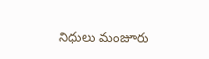నిధులు మంజూరు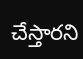చేస్తారని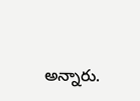అన్నారు.